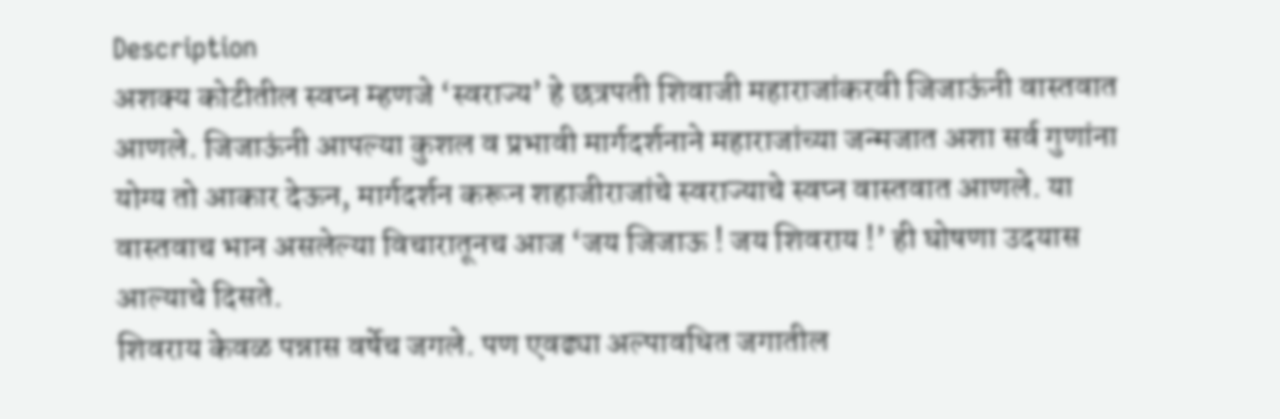Description
अशक्य कोटीतील स्वप्न म्हणजे ‘स्वराज्य’ हे छत्रपती शिवाजी महाराजांकरवी जिजाऊंनी वास्तवात आणले. जिजाऊंनी आपल्या कुशल व प्रभावी मार्गदर्शनाने महाराजांच्या जन्मजात अशा सर्व गुणांना योग्य तो आकार देऊन, मार्गदर्शन करून शहाजीराजांचे स्वराज्याचे स्वप्न वास्तवात आणले. या वास्तवाच भान असलेल्या विचारातूनच आज ‘जय जिजाऊ ! जय शिवराय !’ ही घोषणा उदयास आल्याचे दिसते.
शिवराय केवळ पन्नास वर्षेच जगले. पण एवढ्या अल्पावधित जगातील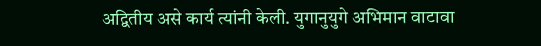अद्वितीय असे कार्य त्यांनी केली. युगानुयुगे अभिमान वाटावा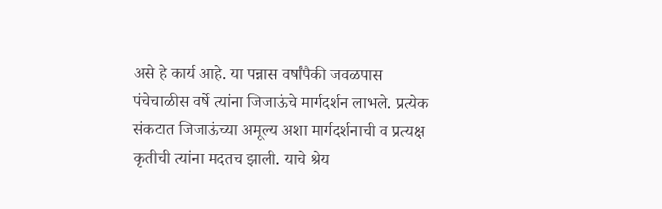असे हे कार्य आहे. या पन्नास वर्षांपैकी जवळपास पंचेचाळीस वर्षे त्यांना जिजाऊंचे मार्गदर्शन लाभले. प्रत्येक संकटात जिजाऊंच्या अमूल्य अशा मार्गदर्शनाची व प्रत्यक्ष कृतीची त्यांना मदतच झाली. याचे श्रेय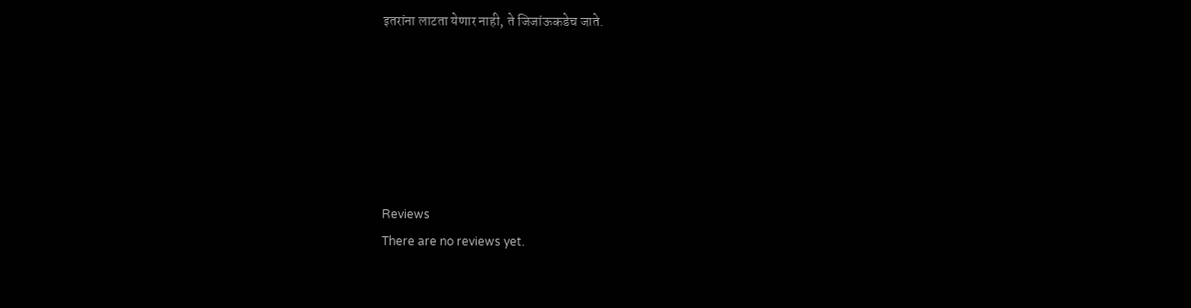इतरांना लाटता येणार नाही, ते जिजांऊकडेच जाते.






Reviews
There are no reviews yet.